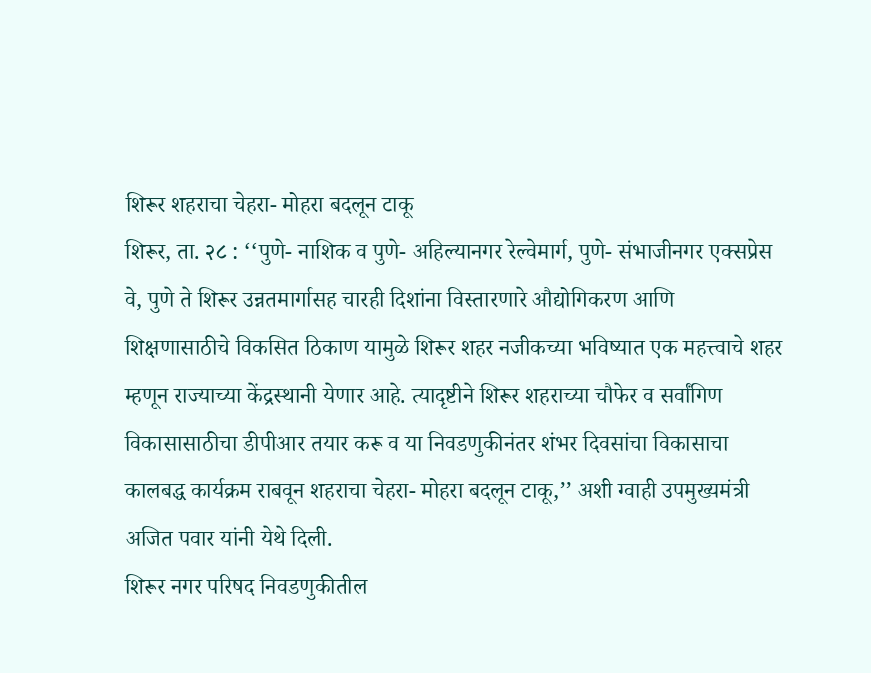शिरूर शहराचा चेहरा- मोहरा बदलून टाकू
शिरूर, ता. २८ : ‘‘पुणे- नाशिक व पुणे- अहिल्यानगर रेल्वेमार्ग, पुणे- संभाजीनगर एक्सप्रेस वे, पुणे ते शिरूर उन्नतमार्गासह चारही दिशांना विस्तारणारे औद्योगिकरण आणि शिक्षणासाठीचे विकसित ठिकाण यामुळे शिरूर शहर नजीकच्या भविष्यात एक महत्त्वाचे शहर म्हणून राज्याच्या केंद्रस्थानी येणार आहे. त्यादृष्टीने शिरूर शहराच्या चौफेर व सर्वांगिण विकासासाठीचा डीपीआर तयार करू व या निवडणुकीनंतर शंभर दिवसांचा विकासाचा कालबद्ध कार्यक्रम राबवून शहराचा चेहरा- मोहरा बदलून टाकू,’’ अशी ग्वाही उपमुख्यमंत्री अजित पवार यांनी येथे दिली.
शिरूर नगर परिषद निवडणुकीतील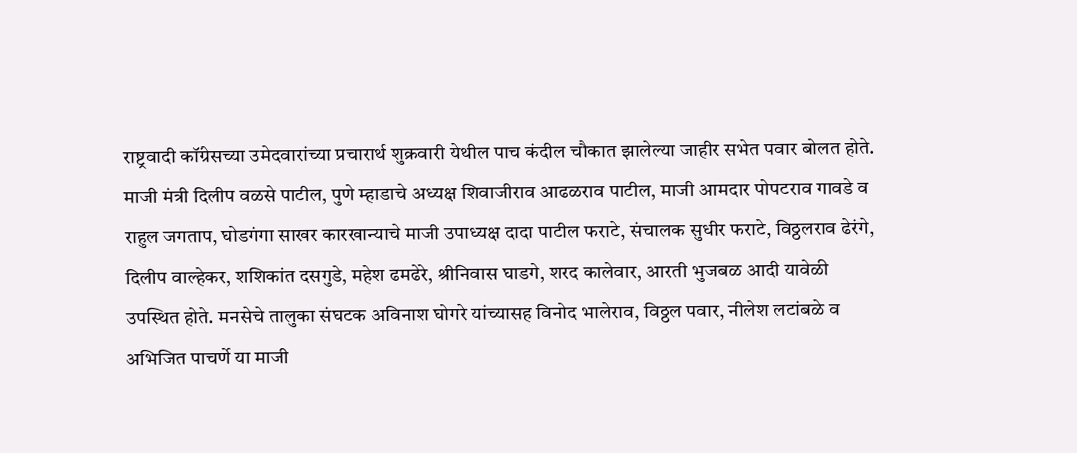राष्ट्रवादी कॉंग्रेसच्या उमेदवारांच्या प्रचारार्थ शुक्रवारी येथील पाच कंदील चौकात झालेल्या जाहीर सभेत पवार बोलत होते. माजी मंत्री दिलीप वळसे पाटील, पुणे म्हाडाचे अध्यक्ष शिवाजीराव आढळराव पाटील, माजी आमदार पोपटराव गावडे व राहुल जगताप, घोडगंगा साखर कारखान्याचे माजी उपाध्यक्ष दादा पाटील फराटे, संचालक सुधीर फराटे, विठ्ठलराव ढेरंगे, दिलीप वाल्हेकर, शशिकांत दसगुडे, महेश ढमढेरे, श्रीनिवास घाडगे, शरद कालेवार, आरती भुजबळ आदी यावेळी उपस्थित होते. मनसेचे तालुका संघटक अविनाश घोगरे यांच्यासह विनोद भालेराव, विठ्ठल पवार, नीलेश लटांबळे व अभिजित पाचर्णे या माजी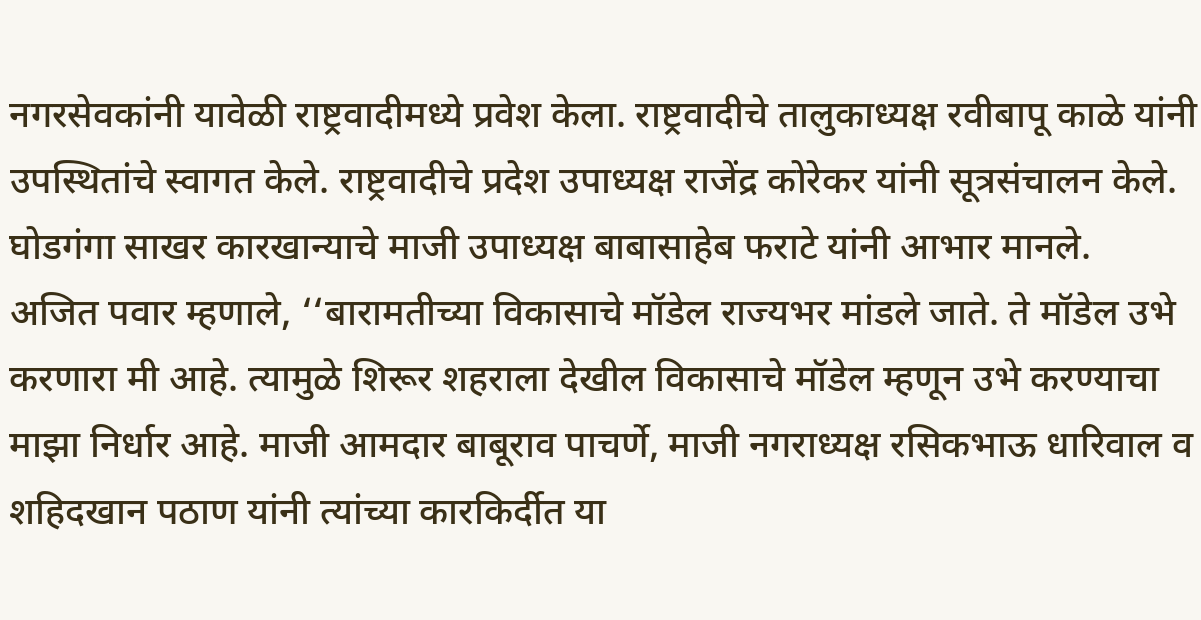नगरसेवकांनी यावेळी राष्ट्रवादीमध्ये प्रवेश केला. राष्ट्रवादीचे तालुकाध्यक्ष रवीबापू काळे यांनी उपस्थितांचे स्वागत केले. राष्ट्रवादीचे प्रदेश उपाध्यक्ष राजेंद्र कोरेकर यांनी सूत्रसंचालन केले. घोडगंगा साखर कारखान्याचे माजी उपाध्यक्ष बाबासाहेब फराटे यांनी आभार मानले.
अजित पवार म्हणाले, ‘‘बारामतीच्या विकासाचे मॉडेल राज्यभर मांडले जाते. ते मॉडेल उभे करणारा मी आहे. त्यामुळे शिरूर शहराला देखील विकासाचे मॉडेल म्हणून उभे करण्याचा माझा निर्धार आहे. माजी आमदार बाबूराव पाचर्णे, माजी नगराध्यक्ष रसिकभाऊ धारिवाल व शहिदखान पठाण यांनी त्यांच्या कारकिर्दीत या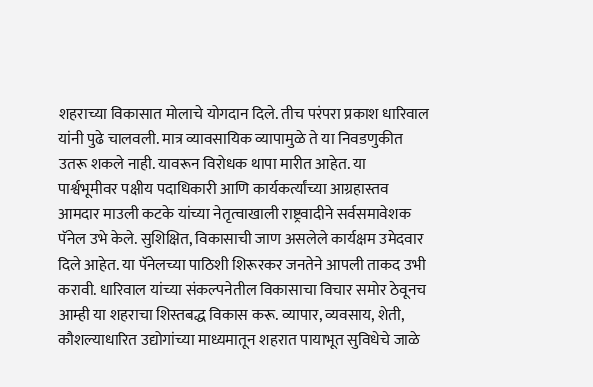शहराच्या विकासात मोलाचे योगदान दिले. तीच परंपरा प्रकाश धारिवाल यांनी पुढे चालवली. मात्र व्यावसायिक व्यापामुळे ते या निवडणुकीत उतरू शकले नाही. यावरून विरोधक थापा मारीत आहेत. या पार्श्वभूमीवर पक्षीय पदाधिकारी आणि कार्यकर्त्यांच्या आग्रहास्तव आमदार माउली कटके यांच्या नेतृत्वाखाली राष्ट्रवादीने सर्वसमावेशक पॅनेल उभे केले. सुशिक्षित, विकासाची जाण असलेले कार्यक्षम उमेदवार दिले आहेत. या पॅनेलच्या पाठिशी शिरूरकर जनतेने आपली ताकद उभी करावी. धारिवाल यांच्या संकल्पनेतील विकासाचा विचार समोर ठेवूनच आम्ही या शहराचा शिस्तबद्ध विकास करू. व्यापार, व्यवसाय, शेती, कौशल्याधारित उद्योगांच्या माध्यमातून शहरात पायाभूत सुविधेचे जाळे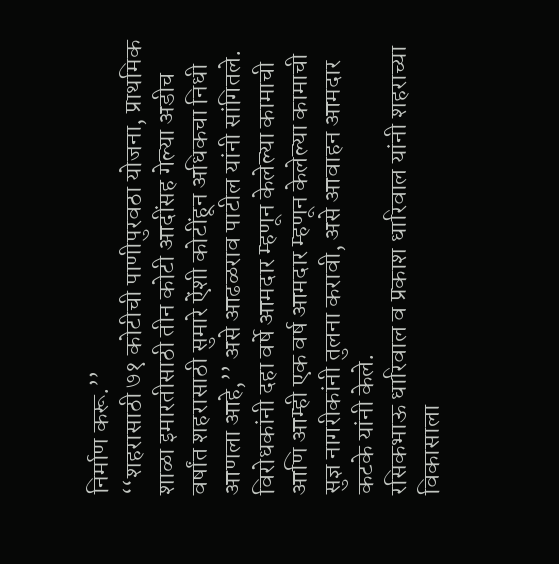निर्माण करू.’’
‘‘शहरासाठी ७१ कोटीची पाणीपुरवठा योजना, प्राथमिक शाळा इमारतीसाठी तीन कोटी आदींसह गेल्या अडीच वर्षांत शहरासाठी सुमारे ऐंशी कोटींहून अधिकचा निधी आणला आहे,’’ असे आढळराव पाटील यांनी सांगितले. विरोधकांनी दहा वर्षे आमदार म्हणून केलेल्या कामाची आणि आम्ही एक वर्ष आमदार म्हणून केलेल्या कामाची सुज्ञ नागरीकांनी तुलना करावी, असे आवाहन आमदार कटके यांनी केले.
रसिकभाऊ धारिवाल व प्रकाश धारिवाल यांनी शहराच्या विकासाला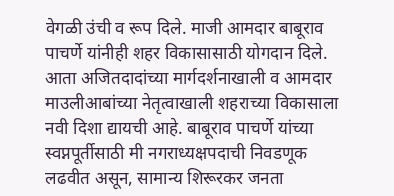वेगळी उंची व रूप दिले. माजी आमदार बाबूराव पाचर्णे यांनीही शहर विकासासाठी योगदान दिले. आता अजितदादांच्या मार्गदर्शनाखाली व आमदार माउलीआबांच्या नेतृत्वाखाली शहराच्या विकासाला नवी दिशा द्यायची आहे. बाबूराव पाचर्णे यांच्या स्वप्नपूर्तीसाठी मी नगराध्यक्षपदाची निवडणूक लढवीत असून, सामान्य शिरूरकर जनता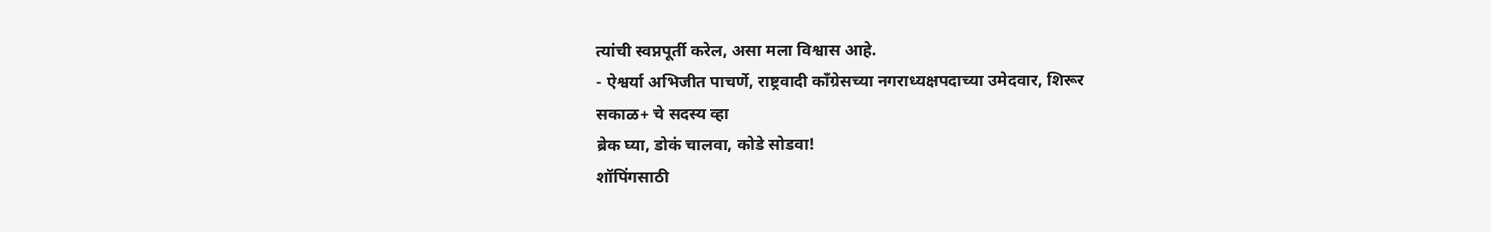त्यांची स्वप्नपूर्ती करेल, असा मला विश्वास आहे.
- ऐश्वर्या अभिजीत पाचर्णे, राष्ट्रवादी कॉंग्रेसच्या नगराध्यक्षपदाच्या उमेदवार, शिरूर
सकाळ+ चे सदस्य व्हा
ब्रेक घ्या, डोकं चालवा, कोडे सोडवा!
शॉपिंगसाठी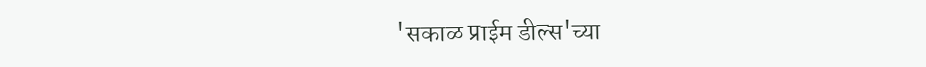'सकाळ प्राईम डील्स'च्या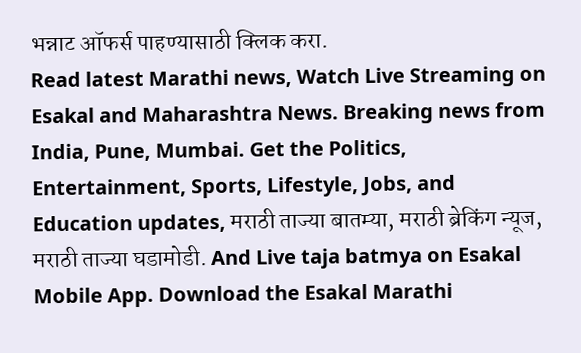भन्नाट ऑफर्स पाहण्यासाठी क्लिक करा.
Read latest Marathi news, Watch Live Streaming on Esakal and Maharashtra News. Breaking news from India, Pune, Mumbai. Get the Politics, Entertainment, Sports, Lifestyle, Jobs, and Education updates, मराठी ताज्या बातम्या, मराठी ब्रेकिंग न्यूज, मराठी ताज्या घडामोडी. And Live taja batmya on Esakal Mobile App. Download the Esakal Marathi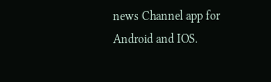news Channel app for Android and IOS.